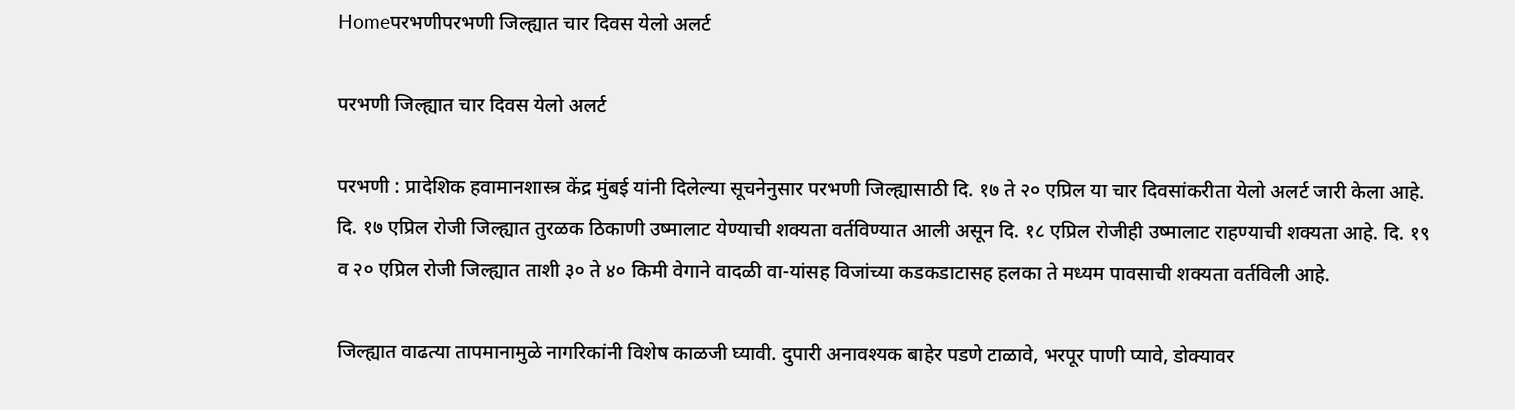Homeपरभणीपरभणी जिल्ह्यात चार दिवस येलो अलर्ट

परभणी जिल्ह्यात चार दिवस येलो अलर्ट

परभणी : प्रादेशिक हवामानशास्त्र केंद्र मुंबई यांनी दिलेल्या सूचनेनुसार परभणी जिल्ह्यासाठी दि. १७ ते २० एप्रिल या चार दिवसांकरीता येलो अलर्ट जारी केला आहे. दि. १७ एप्रिल रोजी जिल्ह्यात तुरळक ठिकाणी उष्मालाट येण्याची शक्यता वर्तविण्यात आली असून दि. १८ एप्रिल रोजीही उष्मालाट राहण्याची शक्यता आहे. दि. १९ व २० एप्रिल रोजी जिल्ह्यात ताशी ३० ते ४० किमी वेगाने वादळी वा-यांसह विजांच्या कडकडाटासह हलका ते मध्यम पावसाची शक्यता वर्तविली आहे.

जिल्ह्यात वाढत्या तापमानामुळे नागरिकांनी विशेष काळजी घ्यावी. दुपारी अनावश्यक बाहेर पडणे टाळावे, भरपूर पाणी प्यावे, डोक्यावर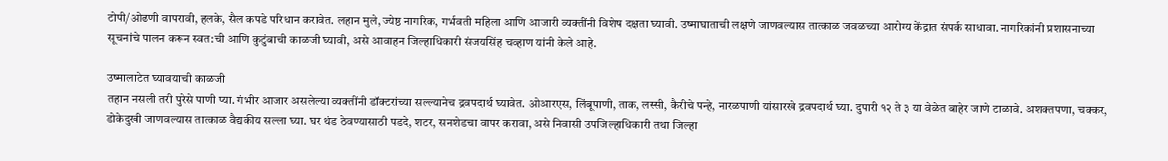टोपी/ओढणी वापरावी, हलके, सैल कपडे परिधान करावेत. लहान मुले, ज्येष्ठ नागरिक, गर्भवती महिला आणि आजारी व्यक्तींनी विशेष दक्षता घ्यावी. उष्माघाताची लक्षणे जाणवल्यास तात्काळ जवळच्या आरोग्य केंद्रात संपर्क साधावा. नागरिकांनी प्रशासनाच्या सूचनांचे पालन करून स्वत:ची आणि कुटुंबाची काळजी घ्यावी, असे आवाहन जिल्हाधिकारी संजयसिंह चव्हाण यांनी केले आहे.

उष्मालाटेत घ्यावयाची काळजी
तहान नसली तरी पुरेसे पाणी प्या. गंभीर आजार असलेल्या व्यक्तींनी डॉक्टरांच्या सल्ल्यानेच द्रवपदार्थ घ्यावेत. ओआरएस, लिंबूपाणी, ताक, लस्सी, कैरीचे पन्हे, नारळपाणी यांसारखे द्रवपदार्थ घ्या. दुपारी १२ ते ३ या वेळेत बाहेर जाणे टाळावे. अशक्तपणा, चक्कर, डोकेदुखी जाणवल्यास तात्काळ वैद्यकीय सल्ला घ्या. घर थंड ठेवण्यासाठी पडदे, शटर, सनशेडचा वापर करावा, असे निवासी उपजिल्हाधिकारी तथा जिल्हा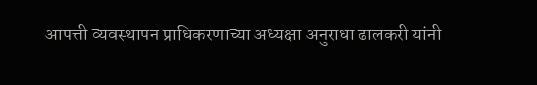आपत्ती व्यवस्थापन प्राधिकरणाच्या अध्यक्षा अनुराधा ढालकरी यांनी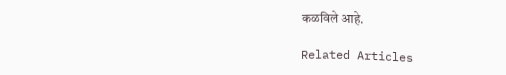कळविले आहे.

Related Articles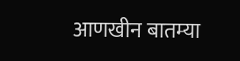आणखीन बातम्या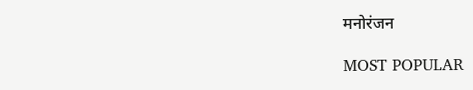मनोरंजन

MOST POPULAR